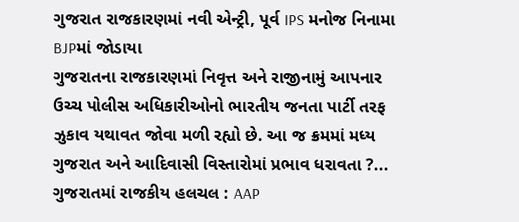ગુજરાત રાજકારણમાં નવી એન્ટ્રી, પૂર્વ IPS મનોજ નિનામા BJPમાં જોડાયા
ગુજરાતના રાજકારણમાં નિવૃત્ત અને રાજીનામું આપનાર ઉચ્ચ પોલીસ અધિકારીઓનો ભારતીય જનતા પાર્ટી તરફ ઝુકાવ યથાવત જોવા મળી રહ્યો છે. આ જ ક્રમમાં મધ્ય ગુજરાત અને આદિવાસી વિસ્તારોમાં પ્રભાવ ધરાવતા ?...
ગુજરાતમાં રાજકીય હલચલ : AAP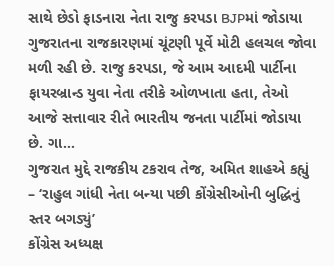સાથે છેડો ફાડનારા નેતા રાજુ કરપડા BJPમાં જોડાયા
ગુજરાતના રાજકારણમાં ચૂંટણી પૂર્વે મોટી હલચલ જોવા મળી રહી છે. રાજુ કરપડા, જે આમ આદમી પાર્ટીના ફાયરબ્રાન્ડ યુવા નેતા તરીકે ઓળખાતા હતા, તેઓ આજે સત્તાવાર રીતે ભારતીય જનતા પાર્ટીમાં જોડાયા છે. ગા...
ગુજરાત મુદ્દે રાજકીય ટકરાવ તેજ, અમિત શાહએ કહ્યું – ‘રાહુલ ગાંધી નેતા બન્યા પછી કોંગ્રેસીઓની બુદ્ધિનું સ્તર બગડ્યું’
કોંગ્રેસ અધ્યક્ષ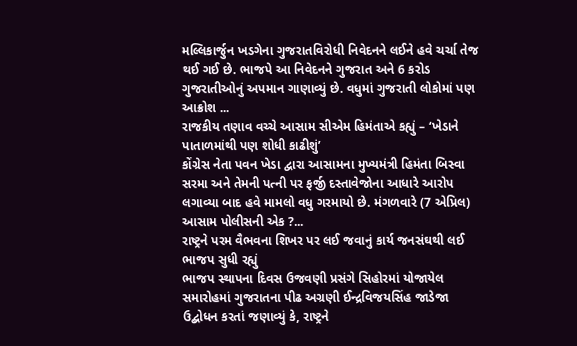મલ્લિકાર્જુન ખડગેના ગુજરાતવિરોધી નિવેદનને લઈને હવે ચર્ચા તેજ થઈ ગઈ છે. ભાજપે આ નિવેદનને ગુજરાત અને 6 કરોડ ગુજરાતીઓનું અપમાન ગાણાવ્યું છે. વધુમાં ગુજરાતી લોકોમાં પણ આક્રોશ ...
રાજકીય તણાવ વચ્ચે આસામ સીએમ હિમંતાએ કહ્યું – ‘ખેડાને પાતાળમાંથી પણ શોધી કાઢીશું’
કોંગ્રેસ નેતા પવન ખેડા દ્વારા આસામના મુખ્યમંત્રી હિમંતા બિસ્વા સરમા અને તેમની પત્ની પર ફર્જી દસ્તાવેજોના આધારે આરોપ લગાવ્યા બાદ હવે મામલો વધુ ગરમાયો છે. મંગળવારે (7 એપ્રિલ) આસામ પોલીસની એક ?...
રાષ્ટ્રને પરમ વૈભવના શિખર પર લઈ જવાનું કાર્ય જનસંઘથી લઈ ભાજપ સુધી રહ્યું
ભાજપ સ્થાપના દિવસ ઉજવણી પ્રસંગે સિહોરમાં યોજાયેલ સમારોહમાં ગુજરાતના પીઢ અગ્રણી ઈન્દ્રવિજયસિંહ જાડેજા ઉદ્બોધન કરતાં જણાવ્યું કે, રાષ્ટ્રને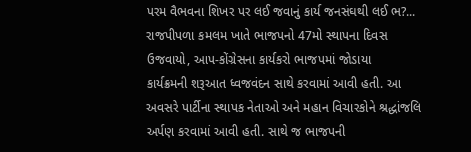પરમ વૈભવના શિખર પર લઈ જવાનું કાર્ય જનસંઘથી લઈ ભ?...
રાજપીપળા કમલમ ખાતે ભાજપનો 47મો સ્થાપના દિવસ ઉજવાયો, આપ-કોંગ્રેસના કાર્યકરો ભાજપમાં જોડાયા
કાર્યક્રમની શરૂઆત ધ્વજવંદન સાથે કરવામાં આવી હતી. આ અવસરે પાર્ટીના સ્થાપક નેતાઓ અને મહાન વિચારકોને શ્રદ્ધાંજલિ અર્પણ કરવામાં આવી હતી. સાથે જ ભાજપની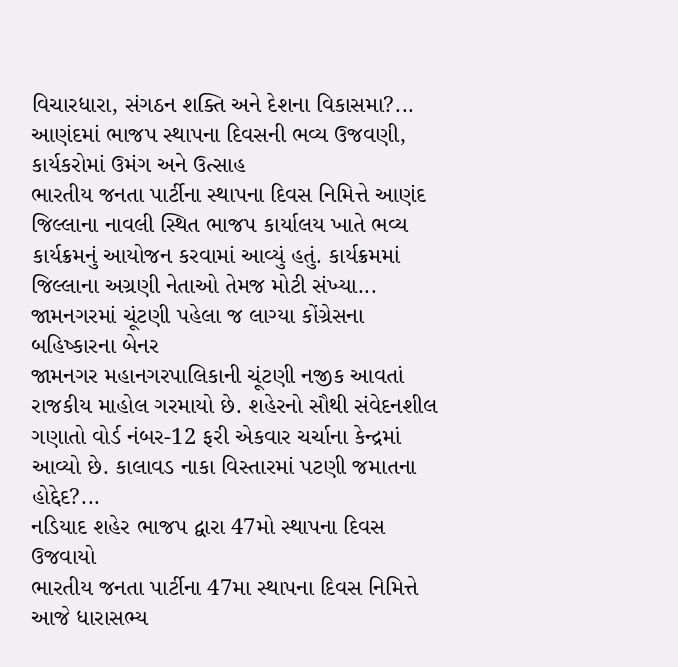વિચારધારા, સંગઠન શક્તિ અને દેશના વિકાસમા?...
આણંદમાં ભાજપ સ્થાપના દિવસની ભવ્ય ઉજવણી, કાર્યકરોમાં ઉમંગ અને ઉત્સાહ
ભારતીય જનતા પાર્ટીના સ્થાપના દિવસ નિમિત્તે આણંદ જિલ્લાના નાવલી સ્થિત ભાજપ કાર્યાલય ખાતે ભવ્ય કાર્યક્રમનું આયોજન કરવામાં આવ્યું હતું. કાર્યક્રમમાં જિલ્લાના અગ્રણી નેતાઓ તેમજ મોટી સંખ્યા...
જામનગરમાં ચૂંટણી પહેલા જ લાગ્યા કોંગ્રેસના બહિષ્કારના બેનર
જામનગર મહાનગરપાલિકાની ચૂંટણી નજીક આવતાં રાજકીય માહોલ ગરમાયો છે. શહેરનો સૌથી સંવેદનશીલ ગણાતો વોર્ડ નંબર-12 ફરી એકવાર ચર્ચાના કેન્દ્રમાં આવ્યો છે. કાલાવડ નાકા વિસ્તારમાં પટણી જમાતના હોદ્દેદ?...
નડિયાદ શહેર ભાજપ દ્વારા 47મો સ્થાપના દિવસ ઉજવાયો
ભારતીય જનતા પાર્ટીના 47મા સ્થાપના દિવસ નિમિત્તે આજે ધારાસભ્ય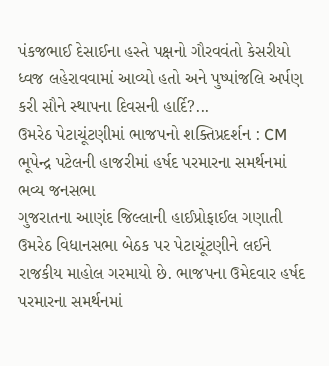પંકજભાઈ દેસાઈના હસ્તે પક્ષનો ગૌરવવંતો કેસરીયો ધ્વજ લહેરાવવામાં આવ્યો હતો અને પુષ્પાંજલિ અર્પણ કરી સૌને સ્થાપના દિવસની હાર્દિ?...
ઉમરેઠ પેટાચૂંટણીમાં ભાજપનો શક્તિપ્રદર્શન : CM ભૂપેન્દ્ર પટેલની હાજરીમાં હર્ષદ પરમારના સમર્થનમાં ભવ્ય જનસભા
ગુજરાતના આણંદ જિલ્લાની હાઈપ્રોફાઈલ ગણાતી ઉમરેઠ વિધાનસભા બેઠક પર પેટાચૂંટણીને લઈને રાજકીય માહોલ ગરમાયો છે. ભાજપના ઉમેદવાર હર્ષદ પરમારના સમર્થનમાં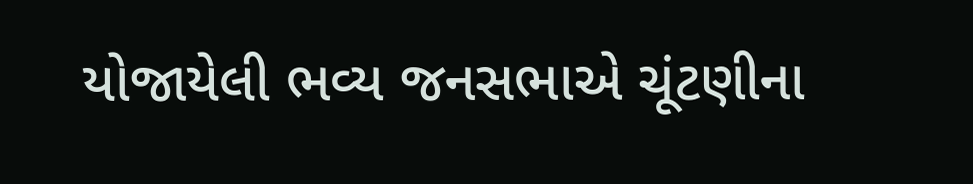યોજાયેલી ભવ્ય જનસભાએ ચૂંટણીના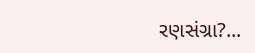રણસંગ્રા?...